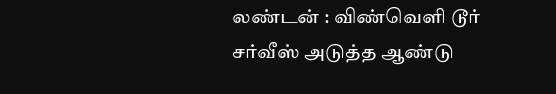லண்டன் : விண்வெளி டூர் சர்வீஸ் அடுத்த ஆண்டு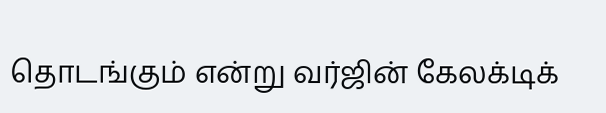தொடங்கும் என்று வர்ஜின் கேலக்டிக்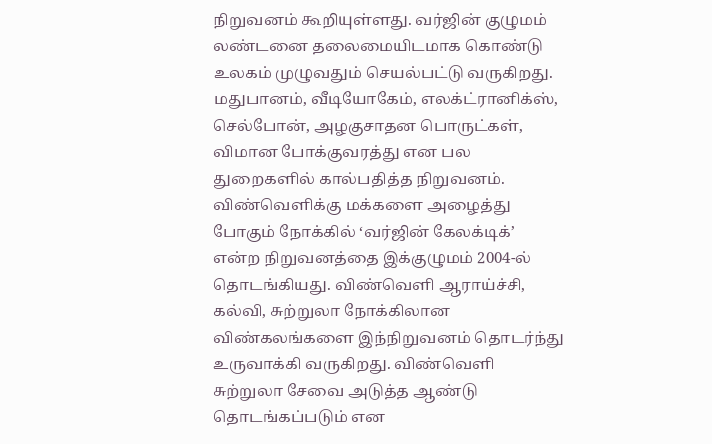நிறுவனம் கூறியுள்ளது. வர்ஜின் குழுமம் லண்டனை தலைமையிடமாக கொண்டு உலகம் முழுவதும் செயல்பட்டு வருகிறது. மதுபானம், வீடியோகேம், எலக்ட்ரானிக்ஸ், செல்போன், அழகுசாதன பொருட்கள், விமான போக்குவரத்து என பல துறைகளில் கால்பதித்த நிறுவனம். விண்வெளிக்கு மக்களை அழைத்து போகும் நோக்கில் ‘வர்ஜின் கேலக்டிக்’ என்ற நிறுவனத்தை இக்குழுமம் 2004-ல் தொடங்கியது. விண்வெளி ஆராய்ச்சி, கல்வி, சுற்றுலா நோக்கிலான விண்கலங்களை இந்நிறுவனம் தொடர்ந்து உருவாக்கி வருகிறது. விண்வெளி சுற்றுலா சேவை அடுத்த ஆண்டு தொடங்கப்படும் என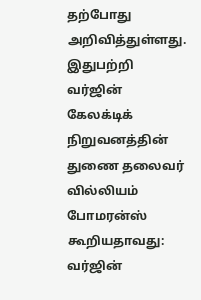தற்போது அறிவித்துள்ளது. இதுபற்றி வர்ஜின் கேலக்டிக் நிறுவனத்தின் துணை தலைவர் வில்லியம் போமரன்ஸ் கூறியதாவது: வர்ஜின்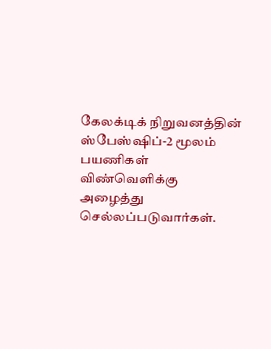கேலக்டிக் நிறுவனத்தின் ஸ்பேஸ்ஷிப்-2 மூலம் பயணிகள் விண்வெளிக்கு அழைத்து செல்லப்படுவார்கள்.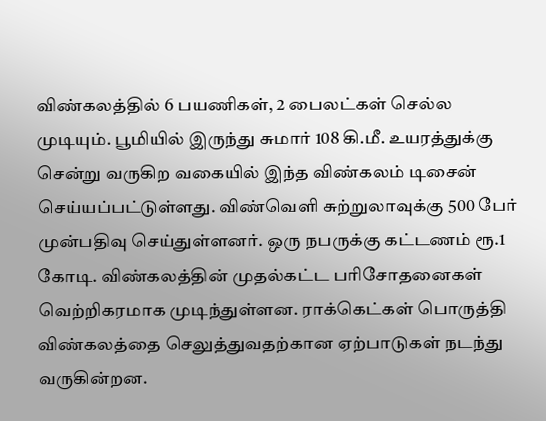விண்கலத்தில் 6 பயணிகள், 2 பைலட்கள் செல்ல முடியும். பூமியில் இருந்து சுமார் 108 கி.மீ. உயரத்துக்கு சென்று வருகிற வகையில் இந்த விண்கலம் டிசைன் செய்யப்பட்டுள்ளது. விண்வெளி சுற்றுலாவுக்கு 500 பேர் முன்பதிவு செய்துள்ளனர். ஒரு நபருக்கு கட்டணம் ரூ.1 கோடி. விண்கலத்தின் முதல்கட்ட பரிசோதனைகள் வெற்றிகரமாக முடிந்துள்ளன. ராக்கெட்கள் பொருத்தி விண்கலத்தை செலுத்துவதற்கான ஏற்பாடுகள் நடந்து வருகின்றன.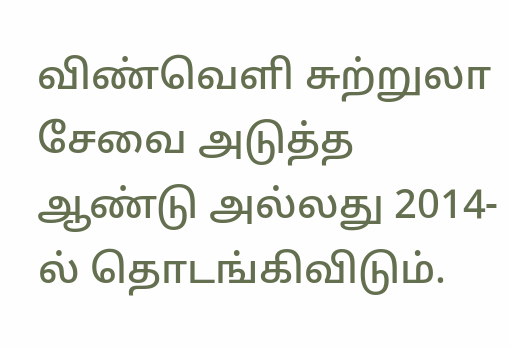விண்வெளி சுற்றுலா சேவை அடுத்த ஆண்டு அல்லது 2014-ல் தொடங்கிவிடும்.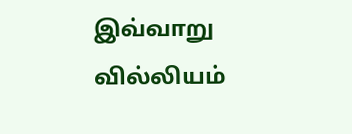இவ்வாறு வில்லியம்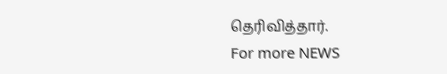தெரிவித்தார்.
For more NEWS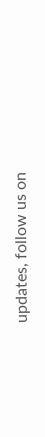updates, follow us on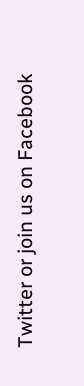Twitter or join us on Facebook